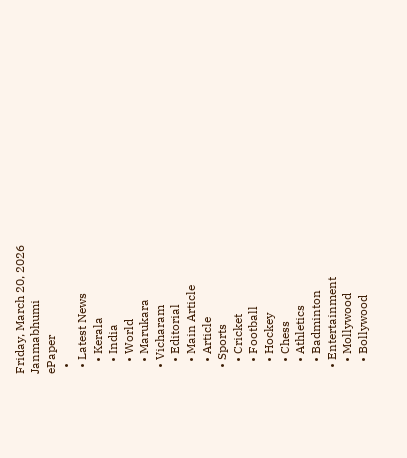Friday, March 20, 2026
Janmabhumi
ePaper
  •
  • Latest News
    • Kerala
    • India
    • World
    • Marukara
  • Vicharam
    • Editorial
    • Main Article
    • Article
  • Sports
    • Cricket
    • Football
    • Hockey
    • Chess
    • Athletics
    • Badminton
  • Entertainment
    • Mollywood
    • Bollywood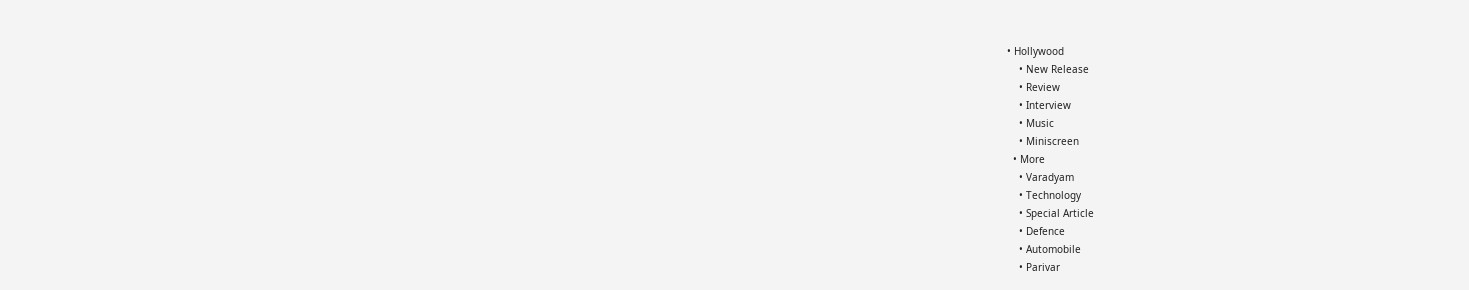• Hollywood
    • New Release
    • Review
    • Interview
    • Music
    • Miniscreen
  • More
    • Varadyam
    • Technology
    • Special Article
    • Defence
    • Automobile
    • Parivar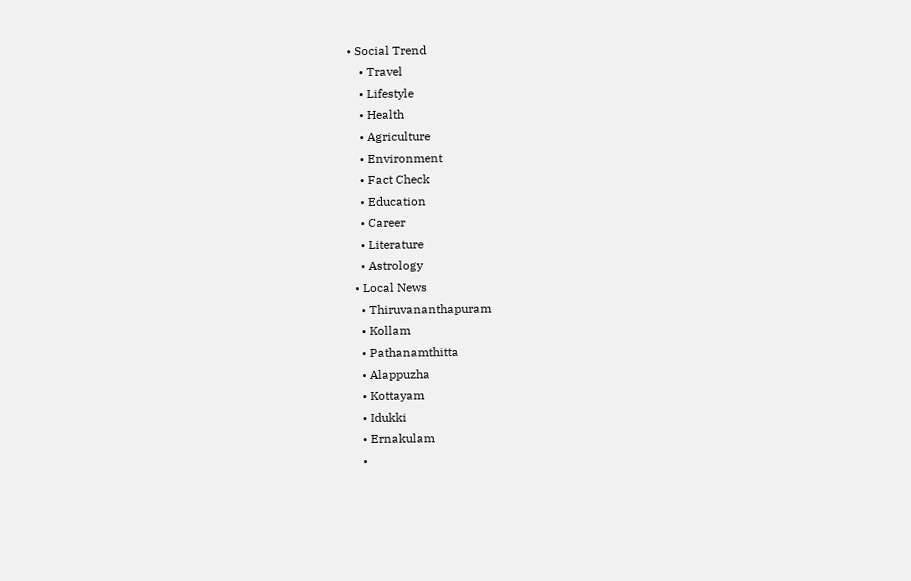• Social Trend
    • Travel
    • Lifestyle
    • Health
    • Agriculture
    • Environment
    • Fact Check
    • Education
    • Career
    • Literature
    • Astrology
  • Local News
    • Thiruvananthapuram
    • Kollam
    • Pathanamthitta
    • Alappuzha
    • Kottayam
    • Idukki
    • Ernakulam
    •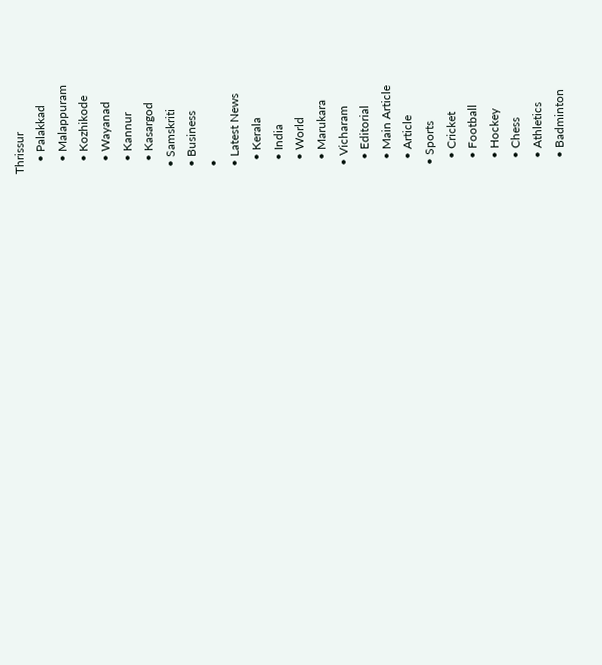Thrissur
    • Palakkad
    • Malappuram
    • Kozhikode
    • Wayanad
    • Kannur
    • Kasargod
  • Samskriti
  • Business
  •
  • Latest News
    • Kerala
    • India
    • World
    • Marukara
  • Vicharam
    • Editorial
    • Main Article
    • Article
  • Sports
    • Cricket
    • Football
    • Hockey
    • Chess
    • Athletics
    • Badminton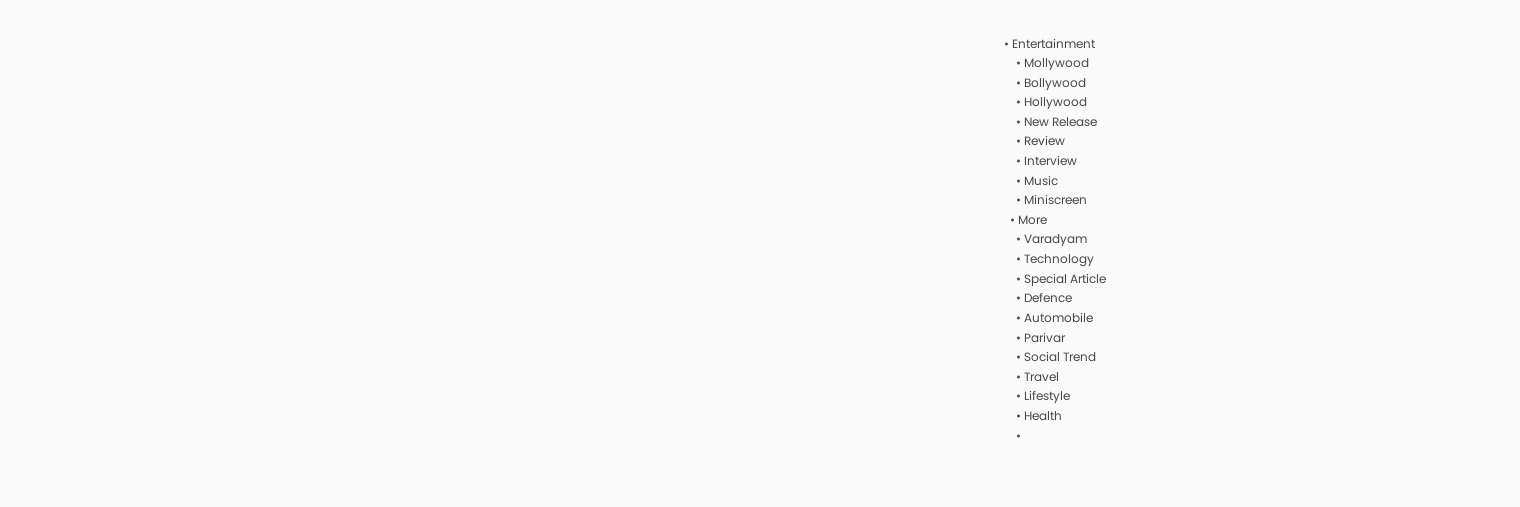• Entertainment
    • Mollywood
    • Bollywood
    • Hollywood
    • New Release
    • Review
    • Interview
    • Music
    • Miniscreen
  • More
    • Varadyam
    • Technology
    • Special Article
    • Defence
    • Automobile
    • Parivar
    • Social Trend
    • Travel
    • Lifestyle
    • Health
    •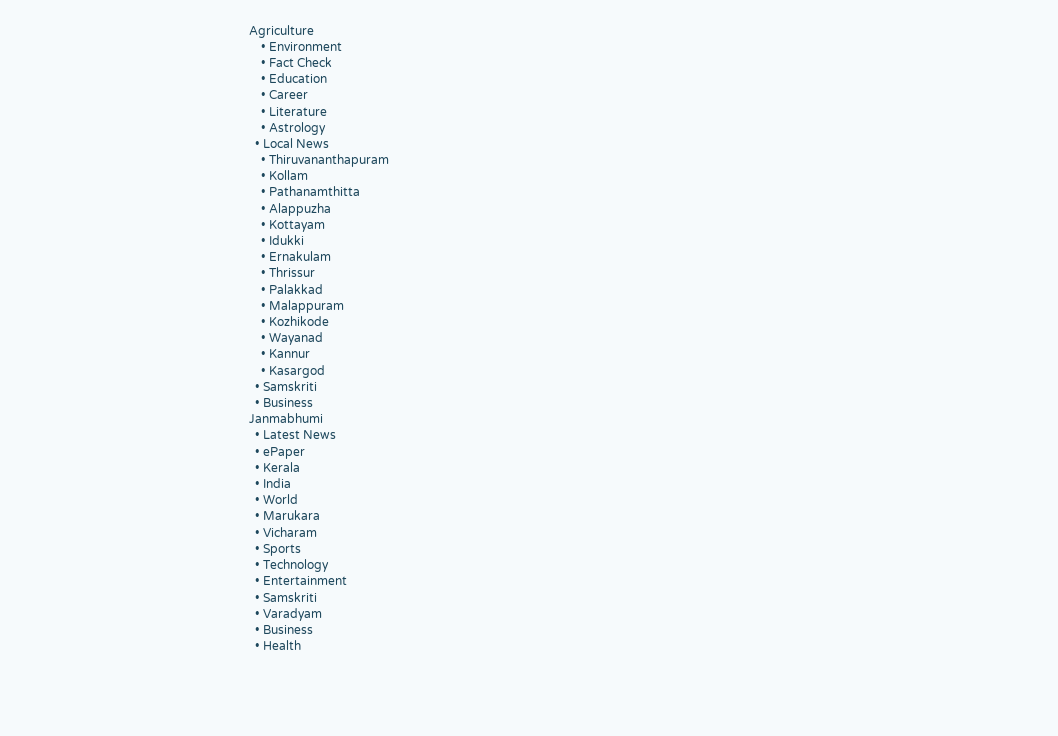Agriculture
    • Environment
    • Fact Check
    • Education
    • Career
    • Literature
    • Astrology
  • Local News
    • Thiruvananthapuram
    • Kollam
    • Pathanamthitta
    • Alappuzha
    • Kottayam
    • Idukki
    • Ernakulam
    • Thrissur
    • Palakkad
    • Malappuram
    • Kozhikode
    • Wayanad
    • Kannur
    • Kasargod
  • Samskriti
  • Business
Janmabhumi
  • Latest News
  • ePaper
  • Kerala
  • India
  • World
  • Marukara
  • Vicharam
  • Sports
  • Technology
  • Entertainment
  • Samskriti
  • Varadyam
  • Business
  • Health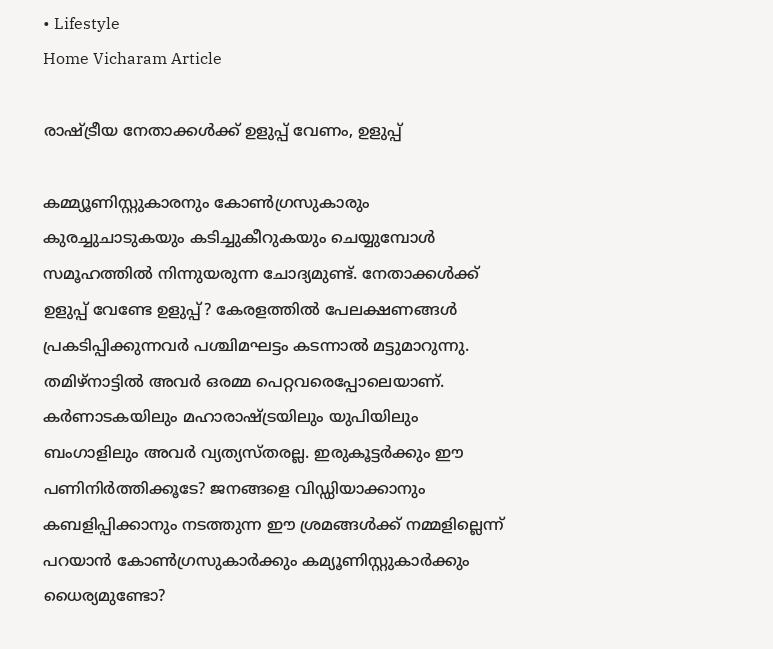• Lifestyle
Home Vicharam Article

രാഷ്‌ട്രീയ നേതാക്കള്‍ക്ക് ഉളുപ്പ് വേണം, ഉളുപ്പ്

കമ്മ്യൂണിസ്റ്റുകാരനും കോണ്‍ഗ്രസുകാരും കുരച്ചുചാടുകയും കടിച്ചുകീറുകയും ചെയ്യുമ്പോള്‍ സമൂഹത്തില്‍ നിന്നുയരുന്ന ചോദ്യമുണ്ട്. നേതാക്കള്‍ക്ക് ഉളുപ്പ് വേണ്ടേ ഉളുപ്പ്? കേരളത്തില്‍ പേലക്ഷണങ്ങള്‍ പ്രകടിപ്പിക്കുന്നവര്‍ പശ്ചിമഘട്ടം കടന്നാല്‍ മട്ടുമാറുന്നു. തമിഴ്‌നാട്ടില്‍ അവര്‍ ഒരമ്മ പെറ്റവരെപ്പോലെയാണ്. കര്‍ണാടകയിലും മഹാരാഷ്‌ട്രയിലും യുപിയിലും ബംഗാളിലും അവര്‍ വ്യത്യസ്തരല്ല. ഇരുകൂട്ടര്‍ക്കും ഈ പണിനിര്‍ത്തിക്കൂടേ? ജനങ്ങളെ വിഡ്ഡിയാക്കാനും കബളിപ്പിക്കാനും നടത്തുന്ന ഈ ശ്രമങ്ങള്‍ക്ക് നമ്മളില്ലെന്ന് പറയാന്‍ കോണ്‍ഗ്രസുകാര്‍ക്കും കമ്യൂണിസ്റ്റുകാര്‍ക്കും ധൈര്യമുണ്ടോ?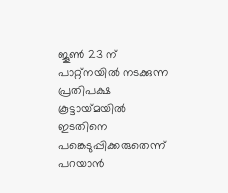ജൂണ്‍ 23 ന് പാറ്റ്‌നയില്‍ നടക്കുന്ന പ്രതിപക്ഷ കൂട്ടായ്‌മയില്‍ ഇടതിനെ പങ്കെടുപ്പിക്കരുതെന്ന് പറയാന്‍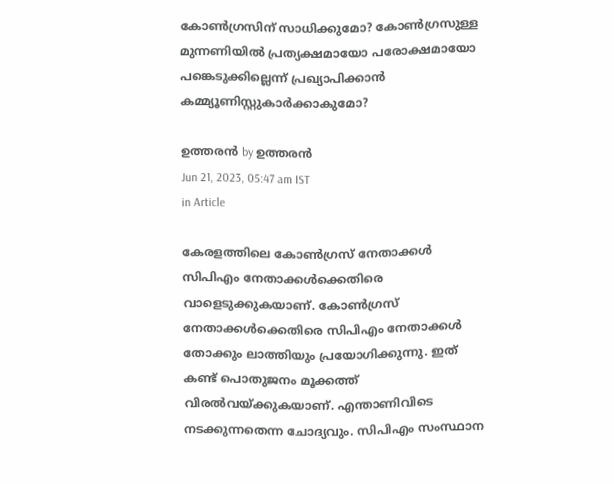കോണ്‍ഗ്രസിന് സാധിക്കുമോ? കോണ്‍ഗ്രസുള്ള മുന്നണിയില്‍ പ്രത്യക്ഷമായോ പരോക്ഷമായോ പങ്കെടുക്കില്ലെന്ന് പ്രഖ്യാപിക്കാന്‍ കമ്മ്യൂണിസ്റ്റുകാര്‍ക്കാകുമോ?

ഉത്തരന്‍ by ഉത്തരന്‍
Jun 21, 2023, 05:47 am IST
in Article

കേരളത്തിലെ കോണ്‍ഗ്രസ് നേതാക്കള്‍ സിപിഎം നേതാക്കള്‍ക്കെതിരെ വാളെടുക്കുകയാണ്. കോണ്‍ഗ്രസ് നേതാക്കള്‍ക്കെതിരെ സിപിഎം നേതാക്കള്‍ തോക്കും ലാത്തിയും പ്രയോഗിക്കുന്നു. ഇത് കണ്ട് പൊതുജനം മൂക്കത്ത് വിരല്‍വയ്‌ക്കുകയാണ്. എന്താണിവിടെ നടക്കുന്നതെന്ന ചോദ്യവും. സിപിഎം സംസ്ഥാന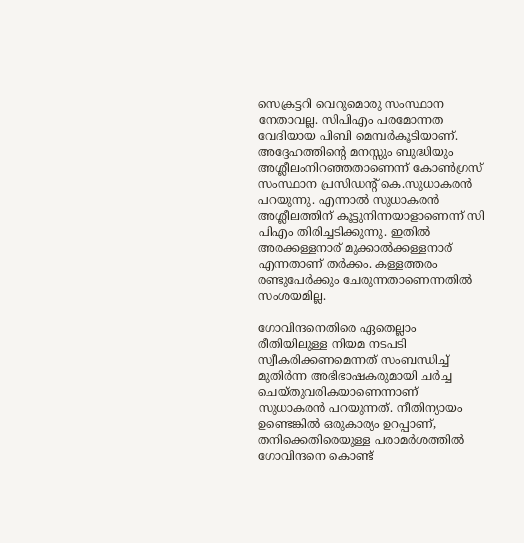സെക്രട്ടറി വെറുമൊരു സംസ്ഥാന നേതാവല്ല. സിപിഎം പരമോന്നത വേദിയായ പിബി മെമ്പര്‍കൂടിയാണ്. അദ്ദേഹത്തിന്റെ മനസ്സും ബുദ്ധിയും അശ്ലീലംനിറഞ്ഞതാണെന്ന് കോണ്‍ഗ്രസ് സംസ്ഥാന പ്രസിഡന്റ് കെ.സുധാകരന്‍ പറയുന്നു. എന്നാല്‍ സുധാകരന്‍ അശ്ലീലത്തിന് കൂട്ടുനിന്നയാളാണെന്ന് സി  പിഎം തിരിച്ചടിക്കുന്നു. ഇതില്‍ അരക്കള്ളനാര് മുക്കാല്‍ക്കള്ളനാര് എന്നതാണ് തര്‍ക്കം. കള്ളത്തരം രണ്ടുപേര്‍ക്കും ചേരുന്നതാണെന്നതില്‍ സംശയമില്ല.

ഗോവിന്ദനെതിരെ ഏതെല്ലാം രീതിയിലുള്ള നിയമ നടപടി സ്വീകരിക്കണമെന്നത് സംബന്ധിച്ച് മുതിര്‍ന്ന അഭിഭാഷകരുമായി ചര്‍ച്ച ചെയ്തുവരികയാണെന്നാണ് സുധാകരന്‍ പറയുന്നത്. നീതിന്യായം ഉണ്ടെങ്കില്‍ ഒരുകാര്യം ഉറപ്പാണ്, തനിക്കെതിരെയുള്ള പരാമര്‍ശത്തില്‍ ഗോവിന്ദനെ കൊണ്ട്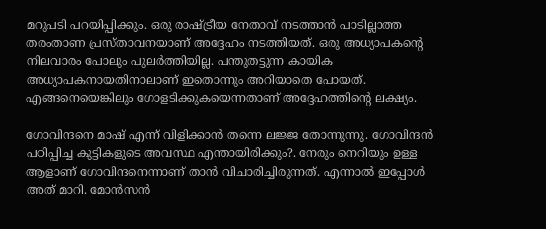മറുപടി പറയിപ്പിക്കും. ഒരു രാഷ്‌ട്രീയ നേതാവ് നടത്താന്‍ പാടില്ലാത്ത തരംതാണ പ്രസ്താവനയാണ് അദ്ദേഹം നടത്തിയത്. ഒരു അധ്യാപകന്റെ നിലവാരം പോലും പുലര്‍ത്തിയില്ല. പന്തുതട്ടുന്ന കായിക അധ്യാപകനായതിനാലാണ് ഇതൊന്നും അറിയാതെ പോയത്. എങ്ങനെയെങ്കിലും ഗോളടിക്കുകയെന്നതാണ് അദ്ദേഹത്തിന്റെ ലക്ഷ്യം.

ഗോവിന്ദനെ മാഷ് എന്ന് വിളിക്കാന്‍ തന്നെ ലജ്ജ തോന്നുന്നു. ഗോവിന്ദന്‍ പഠിപ്പിച്ച കുട്ടികളുടെ അവസ്ഥ എന്തായിരിക്കും?. നേരും നെറിയും ഉള്ള ആളാണ് ഗോവിന്ദനെന്നാണ് താന്‍ വിചാരിച്ചിരുന്നത്. എന്നാല്‍ ഇപ്പോള്‍ അത് മാറി. മോന്‍സന്‍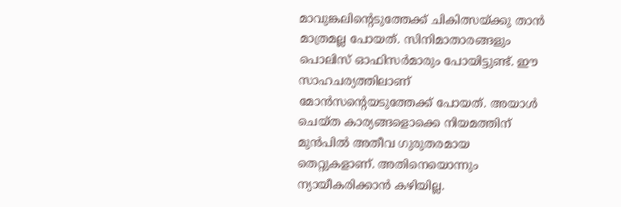മാവുങ്കലിന്റെടുത്തേക്ക് ചികിത്സയ്‌ക്കു താന്‍ മാത്രമല്ല പോയത്. സിനിമാതാരങ്ങളും പൊലിസ് ഓഫിസര്‍മാരും പോയിട്ടുണ്ട്. ഈ സാഹചര്യത്തിലാണ് മോന്‍സന്റെയടുത്തേക്ക് പോയത്. അയാള്‍ ചെയ്ത കാര്യങ്ങളൊക്കെ നിയമത്തിന് മുന്‍പില്‍ അതീവ ഗുരുതരമായ തെറ്റുകളാണ്. അതിനെയൊന്നും ന്യായീകരിക്കാന്‍ കഴിയില്ല.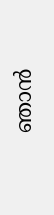ഞാന്‍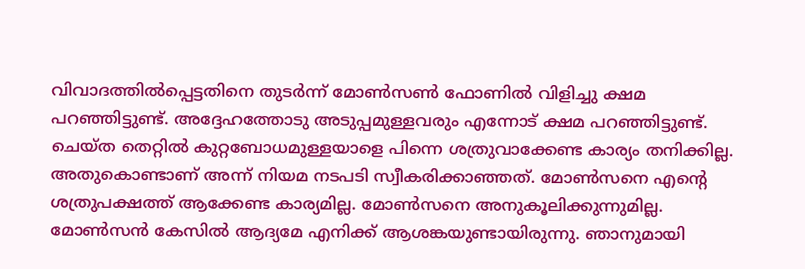വിവാദത്തില്‍പ്പെട്ടതിനെ തുടര്‍ന്ന് മോണ്‍സണ്‍ ഫോണില്‍ വിളിച്ചു ക്ഷമ പറഞ്ഞിട്ടുണ്ട്. അദ്ദേഹത്തോടു അടുപ്പമുള്ളവരും എന്നോട് ക്ഷമ പറഞ്ഞിട്ടുണ്ട്. ചെയ്ത തെറ്റില്‍ കുറ്റബോധമുള്ളയാളെ പിന്നെ ശത്രുവാക്കേണ്ട കാര്യം തനിക്കില്ല. അതുകൊണ്ടാണ് അന്ന് നിയമ നടപടി സ്വീകരിക്കാഞ്ഞത്. മോണ്‍സനെ എന്റെ ശത്രുപക്ഷത്ത് ആക്കേണ്ട കാര്യമില്ല. മോണ്‍സനെ അനുകൂലിക്കുന്നുമില്ല. മോണ്‍സന്‍ കേസില്‍ ആദ്യമേ എനിക്ക് ആശങ്കയുണ്ടായിരുന്നു. ഞാനുമായി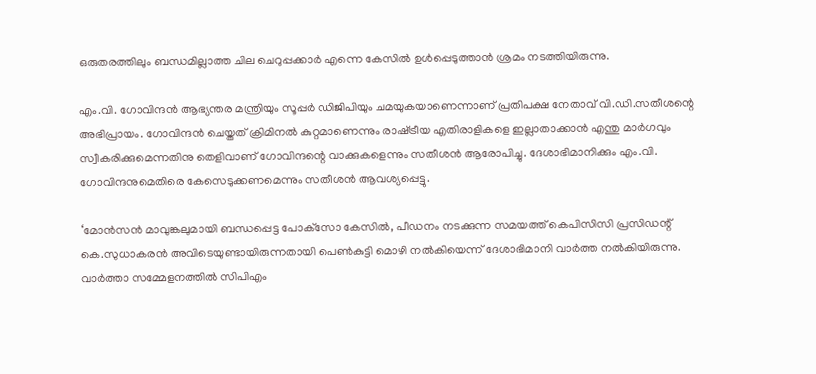ഒരുതരത്തിലും ബന്ധമില്ലാത്ത ചില ചെറുപ്പക്കാര്‍ എന്നെ കേസില്‍ ഉള്‍പ്പെടുത്താന്‍ ശ്രമം നടത്തിയിരുന്നു.

എം.വി. ഗോവിന്ദന്‍ ആഭ്യന്തര മന്ത്രിയും സൂപ്പര്‍ ഡിജിപിയും ചമയുകയാണെന്നാണ് പ്രതിപക്ഷ നേതാവ് വി.ഡി.സതീശന്റെ അഭിപ്രായം. ഗോവിന്ദന്‍ ചെയ്തത് ക്രിമിനല്‍ കുറ്റമാണെന്നും രാഷ്‌ട്രീയ എതിരാളികളെ ഇല്ലാതാക്കാന്‍ എന്തു മാര്‍ഗവും സ്വീകരിക്കുമെന്നതിനു തെളിവാണ് ഗോവിന്ദന്റെ വാക്കുകളെന്നും സതീശന്‍ ആരോപിച്ചു. ദേശാഭിമാനിക്കും എം.വി. ഗോവിന്ദനുമെതിരെ കേസെടുക്കണമെന്നും സതീശന്‍ ആവശ്യപ്പെട്ടു.

‘മോന്‍സന്‍ മാവുങ്കലുമായി ബന്ധപ്പെട്ട പോക്‌സോ കേസില്‍, പീഡനം നടക്കുന്ന സമയത്ത് കെപിസിസി പ്രസിഡന്റ് കെ.സുധാകരന്‍ അവിടെയുണ്ടായിരുന്നതായി പെണ്‍കുട്ടി മൊഴി നല്‍കിയെന്ന് ദേശാഭിമാനി വാര്‍ത്ത നല്‍കിയിരുന്നു. വാര്‍ത്താ സമ്മേളനത്തില്‍ സിപിഎം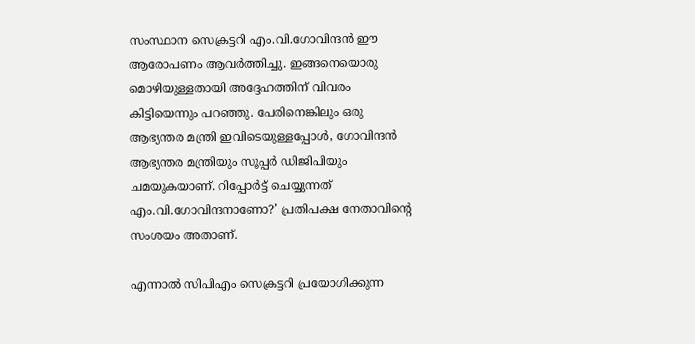സംസ്ഥാന സെക്രട്ടറി എം.വി.ഗോവിന്ദന്‍ ഈ ആരോപണം ആവര്‍ത്തിച്ചു. ഇങ്ങനെയൊരു മൊഴിയുള്ളതായി അദ്ദേഹത്തിന് വിവരം കിട്ടിയെന്നും പറഞ്ഞു. പേരിനെങ്കിലും ഒരു ആഭ്യന്തര മന്ത്രി ഇവിടെയുള്ളപ്പോള്‍, ഗോവിന്ദന്‍ ആഭ്യന്തര മന്ത്രിയും സൂപ്പര്‍ ഡിജിപിയും ചമയുകയാണ്. റിപ്പോര്‍ട്ട് ചെയ്യുന്നത് എം.വി.ഗോവിന്ദനാണോ?’ പ്രതിപക്ഷ നേതാവിന്റെ സംശയം അതാണ്.

എന്നാല്‍ സിപിഎം സെക്രട്ടറി പ്രയോഗിക്കുന്ന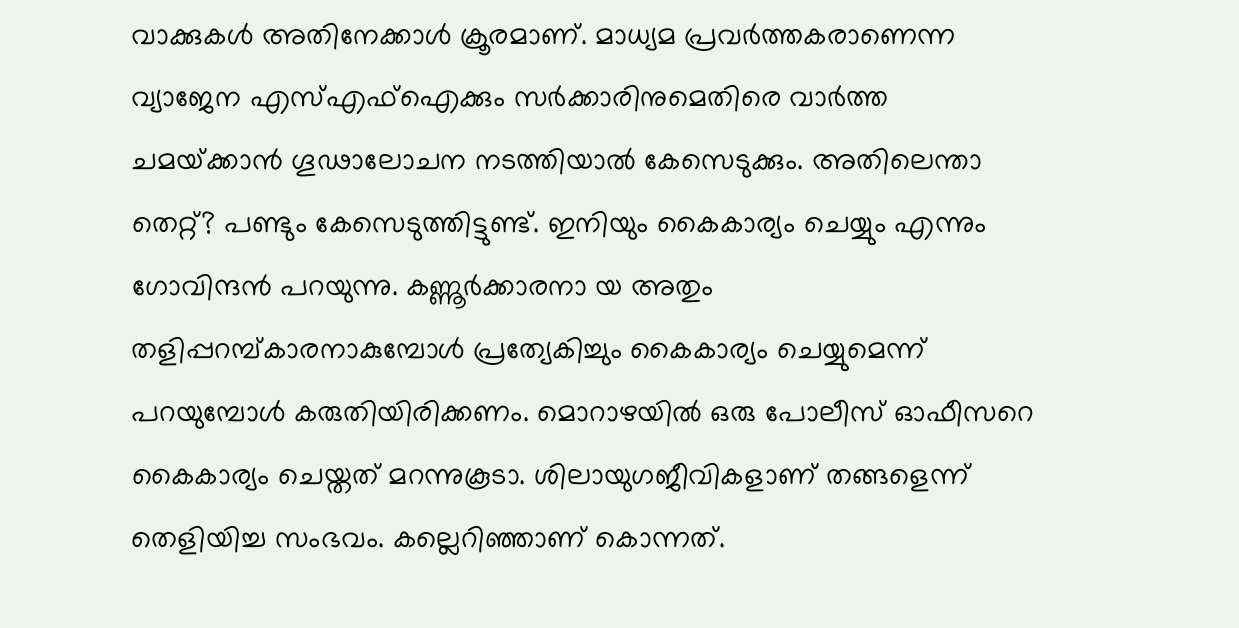വാക്കുകള്‍ അതിനേക്കാള്‍ ക്രൂരമാണ്. മാധ്യമ പ്രവര്‍ത്തകരാണെന്ന വ്യാജേന എസ്എഫ്‌ഐക്കും സര്‍ക്കാരിനുമെതിരെ വാര്‍ത്ത ചമയ്‌ക്കാന്‍ ഗൂഢാലോചന നടത്തിയാല്‍ കേസെടുക്കും. അതിലെന്താ തെറ്റ്? പണ്ടും കേസെടുത്തിട്ടുണ്ട്. ഇനിയും കൈകാര്യം ചെയ്യും എന്നും ഗോവിന്ദന്‍ പറയുന്നു. കണ്ണൂര്‍ക്കാരനാ യ അതും തളിപ്പറമ്പ്കാരനാകുമ്പോള്‍ പ്രത്യേകിച്ചും കൈകാര്യം ചെയ്യുമെന്ന് പറയുമ്പോള്‍ കരുതിയിരിക്കണം. മൊറാഴയില്‍ ഒരു പോലീസ് ഓഫീസറെ കൈകാര്യം ചെയ്തത് മറന്നുകൂടാ. ശിലായുഗജീവികളാണ് തങ്ങളെന്ന് തെളിയിച്ച സംഭവം. കല്ലെറിഞ്ഞാണ് കൊന്നത്.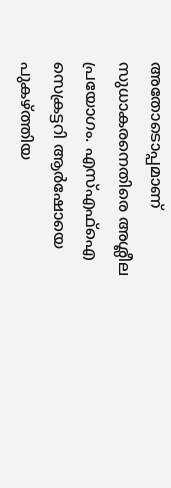അതോടൊപ്പമാണ് സുധാകരനെതിരെ അശ്ലീല പ്രയോഗം. എസ്എഫ്‌ഐ സെക്രട്ടറി ആര്‍ഷോയെ പുകഴ്‌ത്തിയ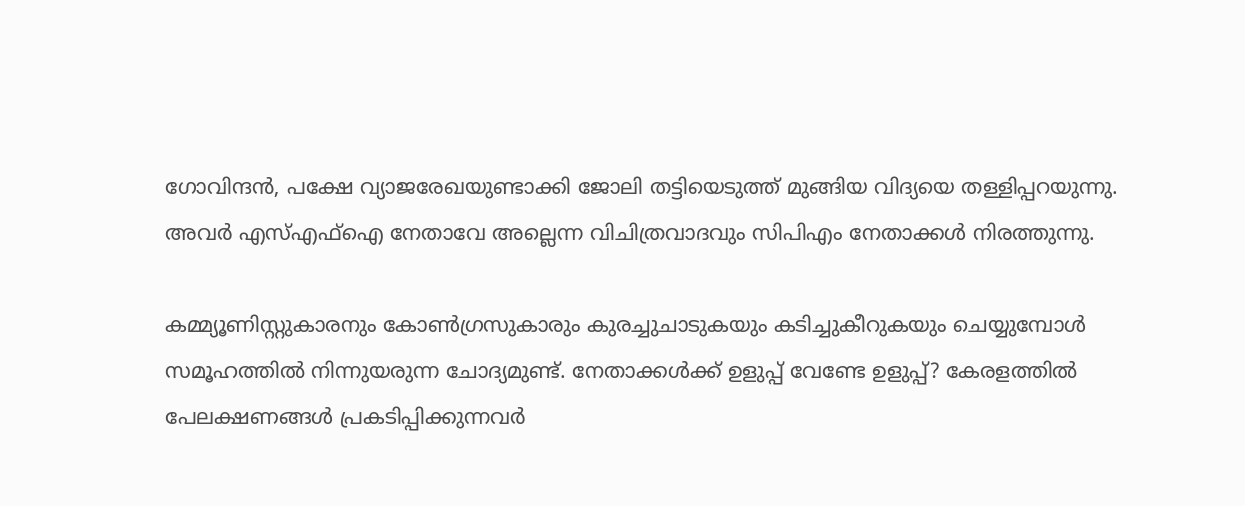ഗോവിന്ദന്‍, പക്ഷേ വ്യാജരേഖയുണ്ടാക്കി ജോലി തട്ടിയെടുത്ത് മുങ്ങിയ വിദ്യയെ തള്ളിപ്പറയുന്നു. അവര്‍ എസ്എഫ്‌ഐ നേതാവേ അല്ലെന്ന വിചിത്രവാദവും സിപിഎം നേതാക്കള്‍ നിരത്തുന്നു.

കമ്മ്യൂണിസ്റ്റുകാരനും കോണ്‍ഗ്രസുകാരും കുരച്ചുചാടുകയും കടിച്ചുകീറുകയും ചെയ്യുമ്പോള്‍ സമൂഹത്തില്‍ നിന്നുയരുന്ന ചോദ്യമുണ്ട്. നേതാക്കള്‍ക്ക് ഉളുപ്പ് വേണ്ടേ ഉളുപ്പ്? കേരളത്തില്‍ പേലക്ഷണങ്ങള്‍ പ്രകടിപ്പിക്കുന്നവര്‍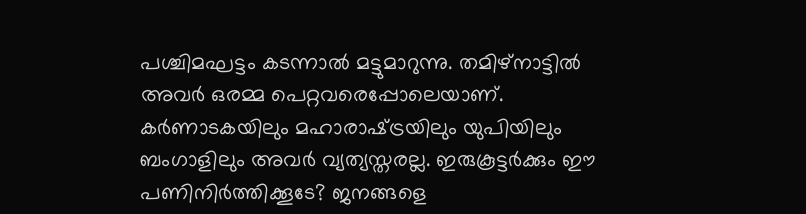പശ്ചിമഘട്ടം കടന്നാല്‍ മട്ടുമാറുന്നു. തമിഴ്‌നാട്ടില്‍ അവര്‍ ഒരമ്മ പെറ്റവരെപ്പോലെയാണ്. കര്‍ണാടകയിലും മഹാരാഷ്‌ട്രയിലും യുപിയിലും ബംഗാളിലും അവര്‍ വ്യത്യസ്തരല്ല. ഇരുകൂട്ടര്‍ക്കും ഈ പണിനിര്‍ത്തിക്കൂടേ? ജനങ്ങളെ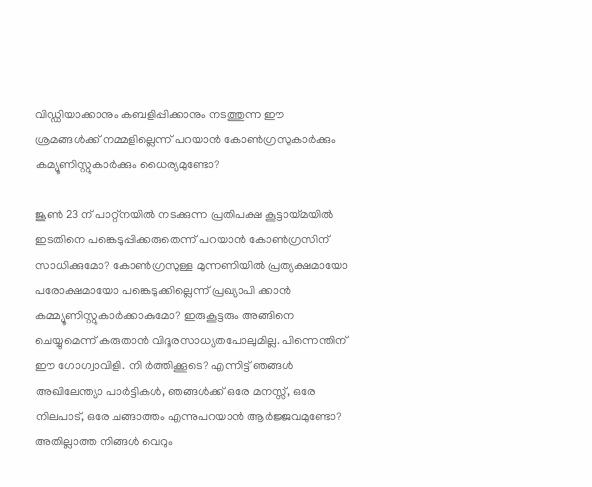വിഡ്ഡിയാക്കാനും കബളിപ്പിക്കാനും നടത്തുന്ന ഈ ശ്രമങ്ങള്‍ക്ക് നമ്മളില്ലെന്ന് പറയാന്‍ കോണ്‍ഗ്രസുകാര്‍ക്കും കമ്യൂണിസ്റ്റുകാര്‍ക്കും ധൈര്യമുണ്ടോ?

ജൂണ്‍ 23 ന് പാറ്റ്‌നയില്‍ നടക്കുന്ന പ്രതിപക്ഷ കൂട്ടായ്‌മയില്‍ ഇടതിനെ പങ്കെടുപ്പിക്കരുതെന്ന് പറയാന്‍ കോണ്‍ഗ്രസിന് സാധിക്കുമോ? കോണ്‍ഗ്രസുള്ള മുന്നണിയില്‍ പ്രത്യക്ഷമായോ പരോക്ഷമായോ പങ്കെടുക്കില്ലെന്ന് പ്രഖ്യാപി ക്കാന്‍ കമ്മ്യൂണിസ്റ്റുകാര്‍ക്കാകുമോ? ഇരുകൂട്ടരും അങ്ങിനെ ചെയ്യുമെന്ന് കരുതാന്‍ വിദൂരസാധ്യതപോലുമില്ല. പിന്നെന്തിന് ഈ ഗോഗ്വാവിളി. നി ര്‍ത്തിക്കൂടെ? എന്നിട്ട് ഞങ്ങള്‍ അഖിലേന്ത്യാ പാര്‍ട്ടികള്‍, ഞങ്ങള്‍ക്ക് ഒരേ മനസ്സ്, ഒരേ നിലപാട്, ഒരേ ചങ്ങാത്തം എന്നുപറയാന്‍ ആര്‍ജ്ജവമുണ്ടോ? അതില്ലാത്ത നിങ്ങള്‍ വെറും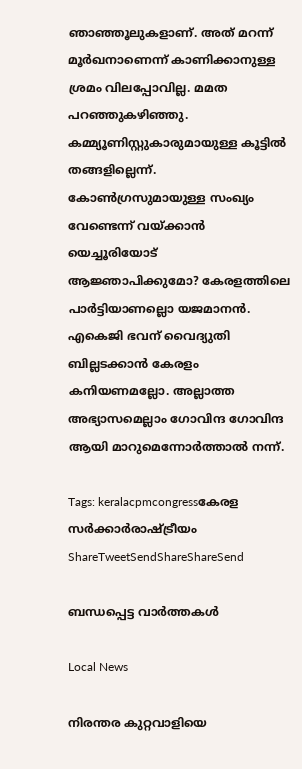ഞാഞ്ഞൂലുകളാണ്. അത് മറന്ന് മൂര്‍ഖനാണെന്ന് കാണിക്കാനുള്ള ശ്രമം വിലപ്പോവില്ല. മമത പറഞ്ഞുകഴിഞ്ഞു. കമ്മ്യൂണിസ്റ്റുകാരുമായുള്ള കൂട്ടില്‍ തങ്ങളില്ലെന്ന്. കോണ്‍ഗ്രസുമായുള്ള സംഖ്യം വേണ്ടെന്ന് വയ്‌ക്കാന്‍ യെച്ചൂരിയോട് ആജ്ഞാപിക്കുമോ? കേരളത്തിലെ പാര്‍ട്ടിയാണല്ലൊ യജമാനന്‍. എകെജി ഭവന് വൈദ്യുതി ബില്ലടക്കാന്‍ കേരളം കനിയണമല്ലോ. അല്ലാത്ത അഭ്യാസമെല്ലാം ഗോവിന്ദ ഗോവിന്ദ ആയി മാറുമെന്നോര്‍ത്താല്‍ നന്ന്.

Tags: keralacpmcongressകേരള സര്‍ക്കാര്‍രാഷ്ട്രീയം
ShareTweetSendShareShareSend

ബന്ധപ്പെട്ട വാര്‍ത്തകള്‍

Local News

നിരന്തര കുറ്റവാളിയെ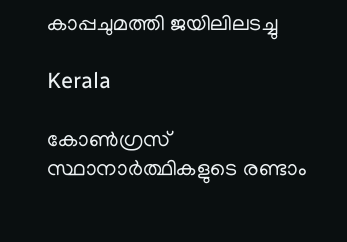കാപ്പചുമത്തി ജയിലിലടച്ചു

Kerala

കോണ്‍ഗ്രസ് സ്ഥാനാര്‍ത്ഥികളുടെ രണ്ടാം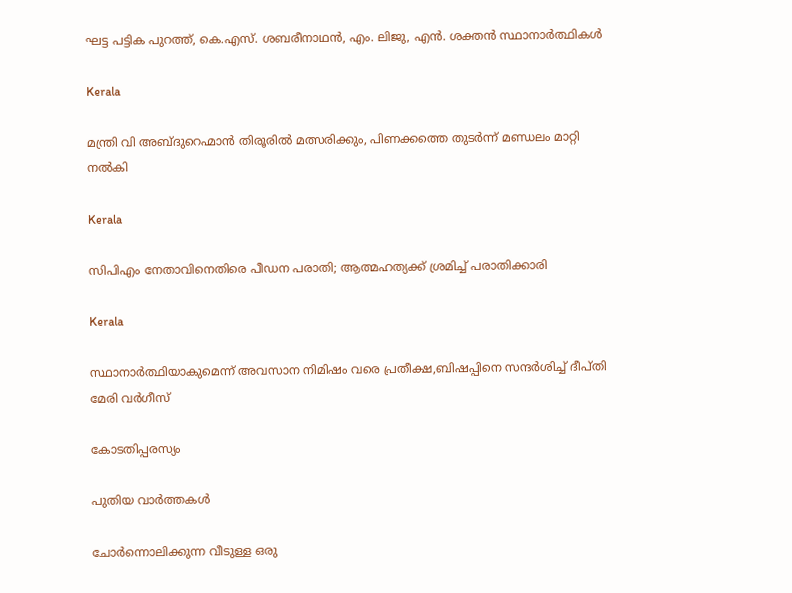ഘട്ട പട്ടിക പുറത്ത്, കെ.എസ്. ശബരീനാഥന്‍, എം. ലിജു, എന്‍. ശക്തന്‍ സ്ഥാനാര്‍ത്ഥികള്‍

Kerala

മന്ത്രി വി അബ്ദുറെഹ്മാന്‍ തിരൂരില്‍ മത്സരിക്കും, പിണക്കത്തെ തുടര്‍ന്ന് മണ്ഡലം മാറ്റി നല്‍കി

Kerala

സിപിഎം നേതാവിനെതിരെ പീഡന പരാതി; ആത്മഹത്യക്ക് ശ്രമിച്ച് പരാതിക്കാരി

Kerala

സ്ഥാനാര്‍ത്ഥിയാകുമെന്ന് അവസാന നിമിഷം വരെ പ്രതീക്ഷ,ബിഷപ്പിനെ സന്ദര്‍ശിച്ച് ദീപ്തി മേരി വര്‍ഗീസ്

കോടതിപ്പരസ്യം

പുതിയ വാര്‍ത്തകള്‍

ചോര്‍ന്നൊലിക്കുന്ന വീടുള്ള ഒരു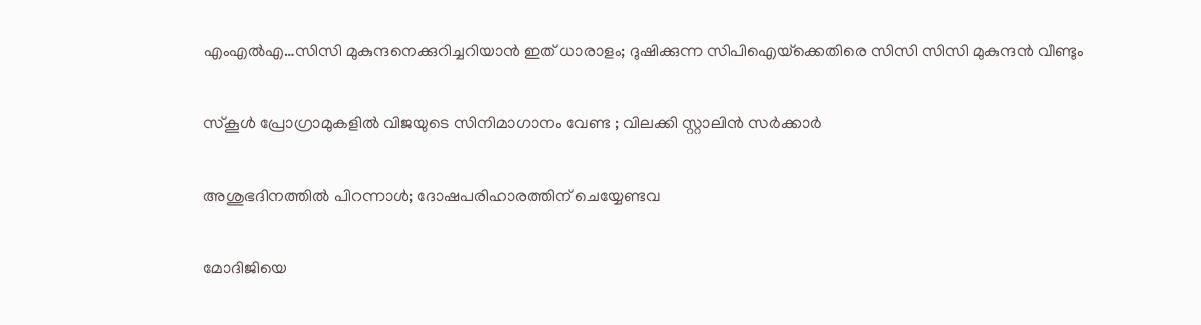എംഎല്‍എ…സിസി മുകുന്ദനെക്കുറിച്ചറിയാന്‍ ഇത് ധാരാളം; ദുഷിക്കുന്ന സിപിഐയ്‌ക്കെതിരെ സിസി സിസി മുകുന്ദന്‍ വീണ്ടും

സ്കൂൾ പ്രോഗ്രാമുകളിൽ വിജയുടെ സിനിമാഗാനം വേണ്ട ; വിലക്കി സ്റ്റാലിൻ സർക്കാർ

അശുഭദിനത്തിൽ പിറന്നാൾ; ദോഷപരിഹാരത്തിന് ചെയ്യേണ്ടവ

മോദിജിയെ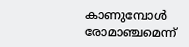കാണുമ്പോള്‍ രോമാഞ്ചമെന്ന്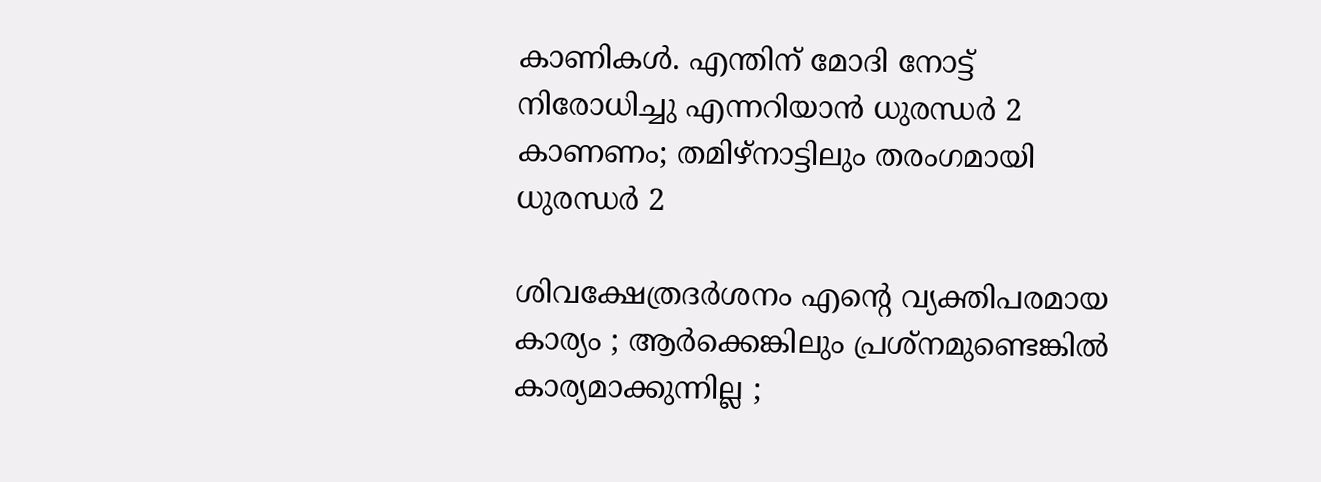കാണികള്‍. എന്തിന് മോദി നോട്ട് നിരോധിച്ചു എന്നറിയാന്‍ ധുരന്ധര്‍ 2 കാണണം; തമിഴ്നാട്ടിലും തരംഗമായി ധുരന്ധര്‍ 2

ശിവക്ഷേത്രദർശനം എന്റെ വ്യക്തിപരമായ കാര്യം ; ആർക്കെങ്കിലും പ്രശ്‌നമുണ്ടെങ്കിൽ കാര്യമാക്കുന്നില്ല ;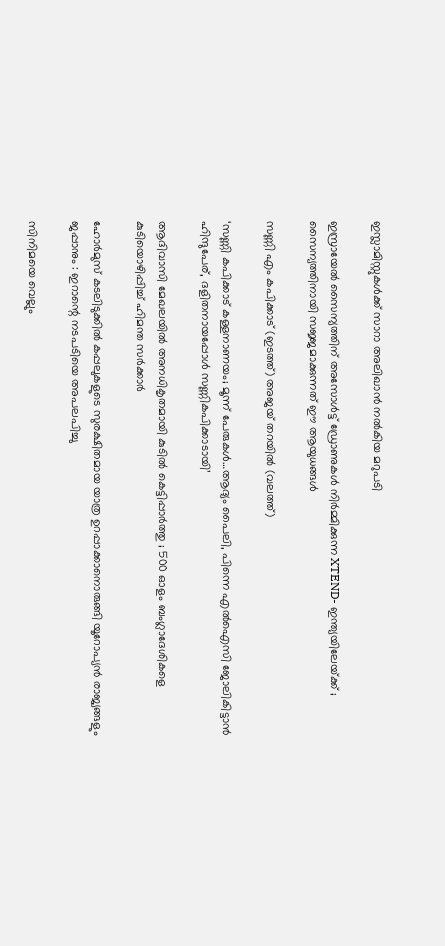ഇസ്ലാമിസ്റ്റുകൾക്ക് സാറാ അലിഖാൻ നൽകിയ മറുപടി

ഇസ്രായേൽ സൈന്യത്തിന് അസോൾട്ട് ഡ്രോണുകൾ നിർമ്മിക്കുന്ന XTEND- ഇന്ത്യയിലേയ്‌ക്ക് ; സൈന്യത്തിനായി സജ്ജമാക്കുന്നത് ഈ ആയുധങ്ങൾ

സണ്ണി എം കപിക്കാട് (ഇടത്ത്) അജയ് തറയില്‍ (വലത്ത്)

‘സണ്ണി കപിക്കാട് കള്ളനാണയം; മൂന്ന് പേരുകള്‍…ആദ്യം പൈലി, പിന്നെ എല്‍ഐസി ജോലികിട്ടാന്‍ ഹിന്ദുപേര്, ദളിതനായപ്പോള്‍ സണ്ണികപിക്കാടായി’

ആദിവാസി മേഖലയിൽ അനധികൃതമായി കുടിൽ കെട്ടിപ്പാർത്തു ; 500 ഓളം ബംഗ്ലാദേശികളെ കുടിയൊഴിപ്പിച്ച് ഹിമന്ത സർക്കാർ

ഹോർമുസ് കടലിടുക്കിൽ കപ്പലുകളുടെ സുരക്ഷിതമായ യാത്ര ഉറപ്പാക്കാനൊരുങ്ങി യൂറോപ്യൻ രാജ്യങ്ങളും ജപ്പാനും : ഇറാന്റെ നടപടിയെ അപലപിച്ചു

സിനിമയെ വെല്ലും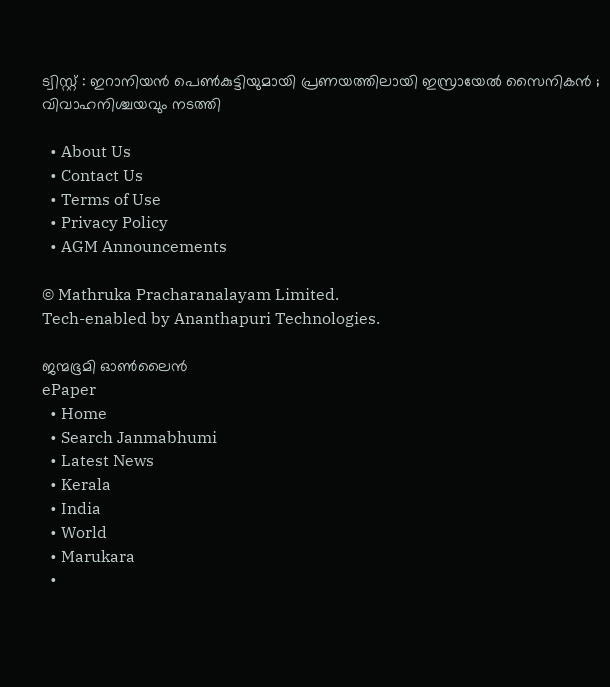ട്വിസ്റ്റ് : ഇറാനിയൻ പെൺകുട്ടിയുമായി പ്രണയത്തിലായി ഇസ്രായേൽ സൈനികൻ ; വിവാഹനിശ്ചയവും നടത്തി

  • About Us
  • Contact Us
  • Terms of Use
  • Privacy Policy
  • AGM Announcements

© Mathruka Pracharanalayam Limited.
Tech-enabled by Ananthapuri Technologies.

ജന്മഭൂമി ഓണ്‍ലൈന്‍
ePaper
  • Home
  • Search Janmabhumi
  • Latest News
  • Kerala
  • India
  • World
  • Marukara
  •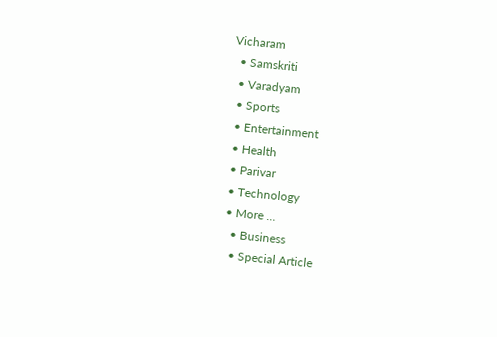Vicharam
  • Samskriti
  • Varadyam
  • Sports
  • Entertainment
  • Health
  • Parivar
  • Technology
  • More …
    • Business
    • Special Article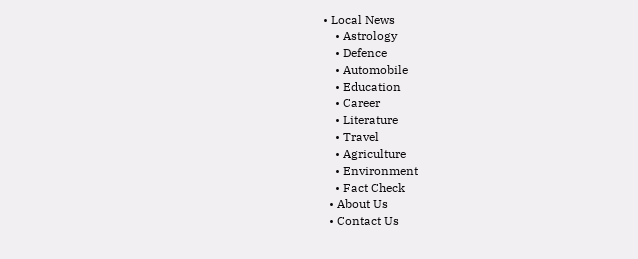• Local News
    • Astrology
    • Defence
    • Automobile
    • Education
    • Career
    • Literature
    • Travel
    • Agriculture
    • Environment
    • Fact Check
  • About Us
  • Contact Us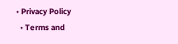• Privacy Policy
  • Terms and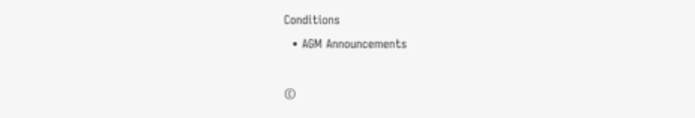Conditions
  • AGM Announcements

©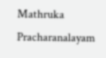Mathruka Pracharanalayam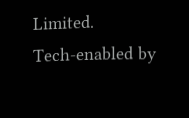Limited.
Tech-enabled by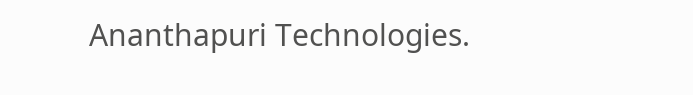Ananthapuri Technologies.